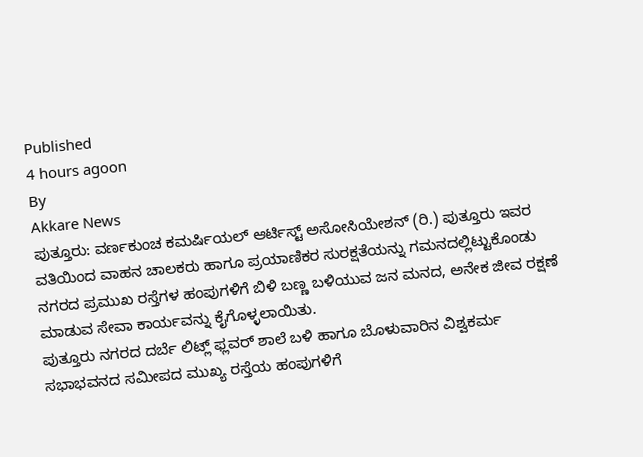Published
4 hours agoon
By
Akkare News
ಪುತ್ತೂರು: ವರ್ಣಕುಂಚ ಕಮರ್ಷಿಯಲ್ ಆರ್ಟಿಸ್ಟ್ ಅಸೋಸಿಯೇಶನ್ (ರಿ.) ಪುತ್ತೂರು ಇವರ ವತಿಯಿಂದ ವಾಹನ ಚಾಲಕರು ಹಾಗೂ ಪ್ರಯಾಣಿಕರ ಸುರಕ್ಷತೆಯನ್ನು ಗಮನದಲ್ಲಿಟ್ಟುಕೊಂಡು ನಗರದ ಪ್ರಮುಖ ರಸ್ತೆಗಳ ಹಂಪುಗಳಿಗೆ ಬಿಳಿ ಬಣ್ಣ ಬಳಿಯುವ ಜನ ಮನದ, ಅನೇಕ ಜೀವ ರಕ್ಷಣೆ ಮಾಡುವ ಸೇವಾ ಕಾರ್ಯವನ್ನು ಕೈಗೊಳ್ಳಲಾಯಿತು.
ಪುತ್ತೂರು ನಗರದ ದರ್ಬೆ ಲಿಟ್ಲ್ ಫ್ಲವರ್ ಶಾಲೆ ಬಳಿ ಹಾಗೂ ಬೊಳುವಾರಿನ ವಿಶ್ವಕರ್ಮ ಸಭಾಭವನದ ಸಮೀಪದ ಮುಖ್ಯ ರಸ್ತೆಯ ಹಂಪುಗಳಿಗೆ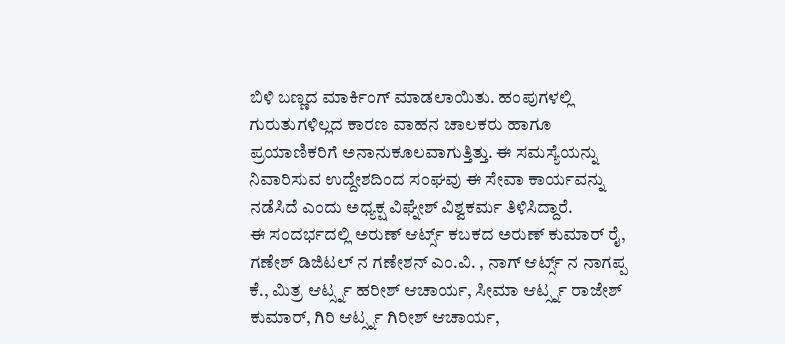ಬಿಳಿ ಬಣ್ಣದ ಮಾರ್ಕಿಂಗ್ ಮಾಡಲಾಯಿತು. ಹಂಪುಗಳಲ್ಲಿ ಗುರುತುಗಳಿಲ್ಲದ ಕಾರಣ ವಾಹನ ಚಾಲಕರು ಹಾಗೂ ಪ್ರಯಾಣಿಕರಿಗೆ ಅನಾನುಕೂಲವಾಗುತ್ತಿತ್ತು. ಈ ಸಮಸ್ಯೆಯನ್ನು ನಿವಾರಿಸುವ ಉದ್ದೇಶದಿಂದ ಸಂಘವು ಈ ಸೇವಾ ಕಾರ್ಯವನ್ನು ನಡೆಸಿದೆ ಎಂದು ಅಧ್ಯಕ್ಷ ವಿಘ್ನೇಶ್ ವಿಶ್ವಕರ್ಮ ತಿಳಿಸಿದ್ದಾರೆ.
ಈ ಸಂದರ್ಭದಲ್ಲಿ ಅರುಣ್ ಆರ್ಟ್ಸ್ ಕಬಕದ ಅರುಣ್ ಕುಮಾರ್ ರೈ, ಗಣೇಶ್ ಡಿಜಿಟಲ್ ನ ಗಣೇಶನ್ ಎಂ.ವಿ. , ನಾಗ್ ಆರ್ಟ್ಸ್ ನ ನಾಗಪ್ಪ ಕೆ., ಮಿತ್ರ ಆರ್ಟ್ಸ್ನ ಹರೀಶ್ ಆಚಾರ್ಯ, ಸೀಮಾ ಆರ್ಟ್ಸ್ನ ರಾಜೇಶ್ ಕುಮಾರ್, ಗಿರಿ ಆರ್ಟ್ಸ್ನ ಗಿರೀಶ್ ಆಚಾರ್ಯ,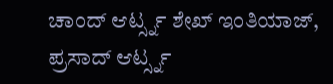ಚಾಂದ್ ಆರ್ಟ್ಸ್ನ ಶೇಖ್ ಇಂತಿಯಾಜ್, ಪ್ರಸಾದ್ ಆರ್ಟ್ಸ್ನ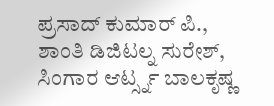ಪ್ರಸಾದ್ ಕುಮಾರ್ ಪಿ., ಶಾಂತಿ ಡಿಜಿಟಲ್ನ ಸುರೇಶ್, ಸಿಂಗಾರ ಆರ್ಟ್ಸ್ನ ಬಾಲಕೃಷ್ಣ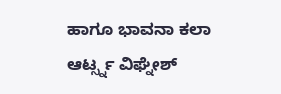ಹಾಗೂ ಭಾವನಾ ಕಲಾ ಆರ್ಟ್ಸ್ನ ವಿಘ್ನೇಶ್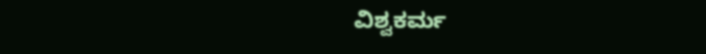ವಿಶ್ವಕರ್ಮ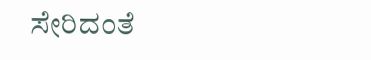ಸೇರಿದಂತೆ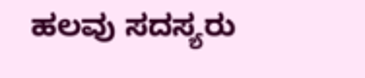ಹಲವು ಸದಸ್ಯರು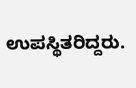ಉಪಸ್ಥಿತರಿದ್ದರು.